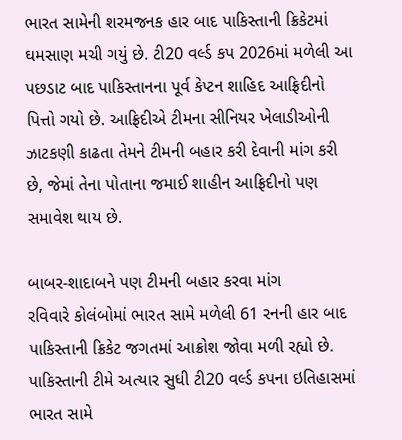ભારત સામેની શરમજનક હાર બાદ પાકિસ્તાની ક્રિકેટમાં ઘમસાણ મચી ગયું છે. ટી20 વર્લ્ડ કપ 2026માં મળેલી આ પછડાટ બાદ પાકિસ્તાનના પૂર્વ કેપ્ટન શાહિદ આફ્રિદીનો પિત્તો ગયો છે. આફ્રિદીએ ટીમના સીનિયર ખેલાડીઓની ઝાટકણી કાઢતા તેમને ટીમની બહાર કરી દેવાની માંગ કરી છે, જેમાં તેના પોતાના જમાઈ શાહીન આફ્રિદીનો પણ સમાવેશ થાય છે.

બાબર-શાદાબને પણ ટીમની બહાર કરવા માંગ
રવિવારે કોલંબોમાં ભારત સામે મળેલી 61 રનની હાર બાદ પાકિસ્તાની ક્રિકેટ જગતમાં આક્રોશ જોવા મળી રહ્યો છે. પાકિસ્તાની ટીમે અત્યાર સુધી ટી20 વર્લ્ડ કપના ઇતિહાસમાં ભારત સામે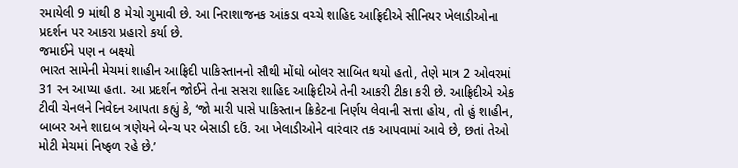રમાયેલી 9 માંથી 8 મેચો ગુમાવી છે. આ નિરાશાજનક આંકડા વચ્ચે શાહિદ આફ્રિદીએ સીનિયર ખેલાડીઓના પ્રદર્શન પર આકરા પ્રહારો કર્યા છે.
જમાઈને પણ ન બક્ષ્યો
ભારત સામેની મેચમાં શાહીન આફ્રિદી પાકિસ્તાનનો સૌથી મોંઘો બોલર સાબિત થયો હતો, તેણે માત્ર 2 ઓવરમાં 31 રન આપ્યા હતા. આ પ્રદર્શન જોઈને તેના સસરા શાહિદ આફ્રિદીએ તેની આકરી ટીકા કરી છે. આફ્રિદીએ એક ટીવી ચેનલને નિવેદન આપતા કહ્યું કે, ‘જો મારી પાસે પાકિસ્તાન ક્રિકેટના નિર્ણય લેવાની સત્તા હોય, તો હું શાહીન, બાબર અને શાદાબ ત્રણેયને બેન્ચ પર બેસાડી દઉં. આ ખેલાડીઓને વારંવાર તક આપવામાં આવે છે, છતાં તેઓ મોટી મેચમાં નિષ્ફળ રહે છે.’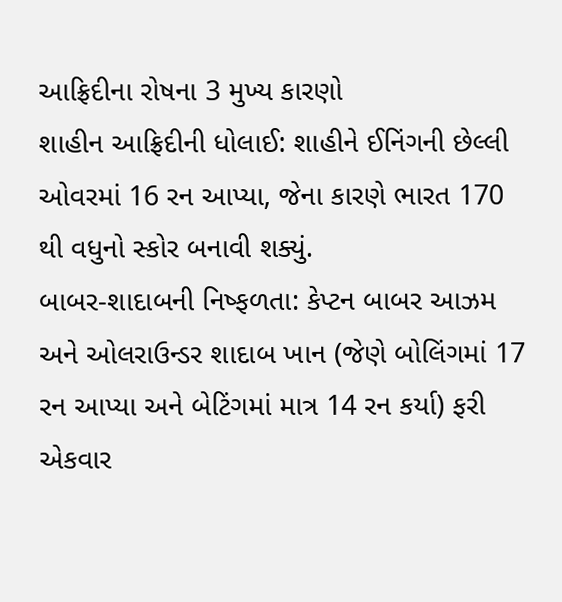આફ્રિદીના રોષના 3 મુખ્ય કારણો
શાહીન આફ્રિદીની ધોલાઈ: શાહીને ઈનિંગની છેલ્લી ઓવરમાં 16 રન આપ્યા, જેના કારણે ભારત 170 થી વધુનો સ્કોર બનાવી શક્યું.
બાબર-શાદાબની નિષ્ફળતા: કેપ્ટન બાબર આઝમ અને ઓલરાઉન્ડર શાદાબ ખાન (જેણે બોલિંગમાં 17 રન આપ્યા અને બેટિંગમાં માત્ર 14 રન કર્યા) ફરી એકવાર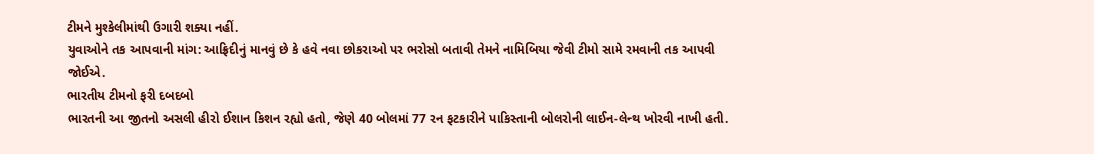ટીમને મુશ્કેલીમાંથી ઉગારી શક્યા નહીં.
યુવાઓને તક આપવાની માંગ: આફ્રિદીનું માનવું છે કે હવે નવા છોકરાઓ પર ભરોસો બતાવી તેમને નામિબિયા જેવી ટીમો સામે રમવાની તક આપવી જોઈએ.
ભારતીય ટીમનો ફરી દબદબો
ભારતની આ જીતનો અસલી હીરો ઈશાન કિશન રહ્યો હતો, જેણે 40 બોલમાં 77 રન ફટકારીને પાકિસ્તાની બોલરોની લાઈન-લેન્થ ખોરવી નાખી હતી.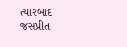ત્યારબાદ જસપ્રીત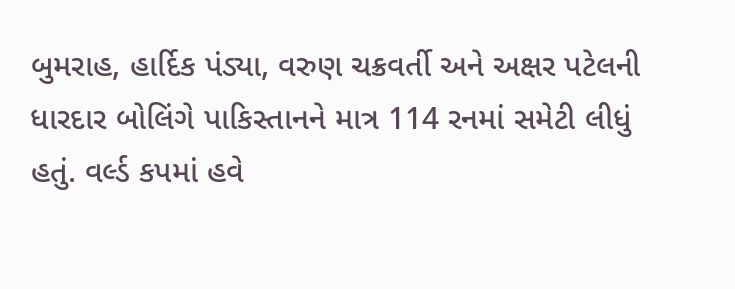બુમરાહ, હાર્દિક પંડ્યા, વરુણ ચક્રવર્તી અને અક્ષર પટેલની ધારદાર બોલિંગે પાકિસ્તાનને માત્ર 114 રનમાં સમેટી લીધું હતું. વર્લ્ડ કપમાં હવે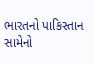ભારતનો પાકિસ્તાન સામેનો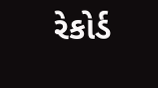રેકોર્ડ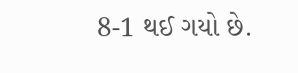8-1 થઈ ગયો છે.